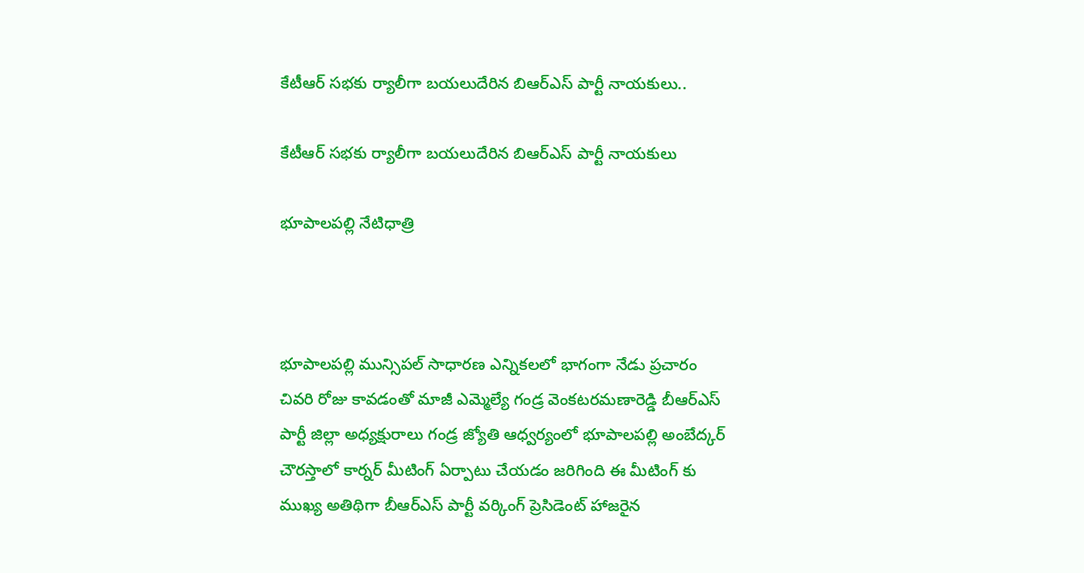కేటీఆర్ సభకు ర్యాలీగా బయలుదేరిన బిఆర్ఎస్ పార్టీ నాయకులు..

కేటీఆర్ సభకు ర్యాలీగా బయలుదేరిన బిఆర్ఎస్ పార్టీ నాయకులు

భూపాలపల్లి నేటిధాత్రి



భూపాలపల్లి మున్సిపల్ సాధారణ ఎన్నికలలో భాగంగా నేడు ప్రచారం చివరి రోజు కావడంతో మాజీ ఎమ్మెల్యే గండ్ర వెంకటరమణారెడ్డి బీఆర్ఎస్ పార్టీ జిల్లా అధ్యక్షురాలు గండ్ర జ్యోతి ఆధ్వర్యంలో భూపాలపల్లి అంబేద్కర్ చౌరస్తాలో కార్నర్ మీటింగ్ ఏర్పాటు చేయడం జరిగింది ఈ మీటింగ్ కు ముఖ్య అతిథిగా బీఆర్ఎస్ పార్టీ వర్కింగ్ ప్రెసిడెంట్ హాజరైన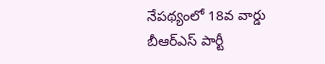నేపథ్యంలో 18వ వార్డు బీఆర్ఎస్ పార్టీ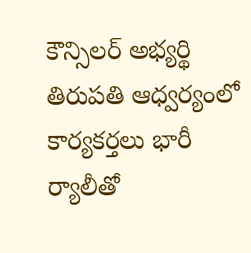కౌన్సిలర్ అభ్యర్థి తిరుపతి ఆధ్వర్యంలో కార్యకర్తలు భారీ ర్యాలీతో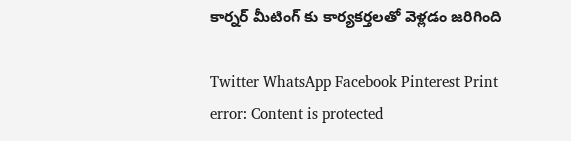కార్నర్ మీటింగ్ కు కార్యకర్తలతో వెళ్లడం జరిగింది

Twitter WhatsApp Facebook Pinterest Print
error: Content is protected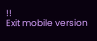!!
Exit mobile version